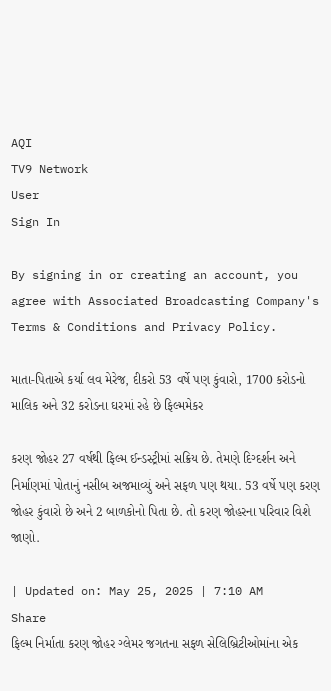AQI
TV9 Network
User
Sign In

By signing in or creating an account, you agree with Associated Broadcasting Company's Terms & Conditions and Privacy Policy.

માતા-પિતાએ કર્યા લવ મેરેજ, દીકરો 53 વર્ષે પણ કુંવારો, 1700 કરોડનો માલિક અને 32 કરોડના ઘરમાં રહે છે ફિલ્મમેકર

કરણ જોહર 27 વર્ષથી ફિલ્મ ઈન્ડસ્ટ્રીમાં સક્રિય છે. તેમણે દિગ્દર્શન અને નિર્માણમાં પોતાનું નસીબ અજમાવ્યું અને સફળ પણ થયા. 53 વર્ષે પણ કરણ જોહર કુંવારો છે અને 2 બાળકોનો પિતા છે. તો કરણ જોહરના પરિવાર વિશે જાણો.

| Updated on: May 25, 2025 | 7:10 AM
Share
ફિલ્મ નિર્માતા કરણ જોહર ગ્લેમર જગતના સફળ સેલિબ્રિટીઓમાંના એક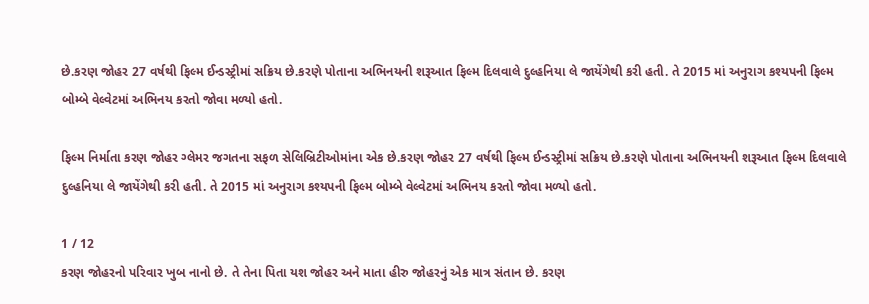છે.કરણ જોહર 27 વર્ષથી ફિલ્મ ઈન્ડસ્ટ્રીમાં સક્રિય છે.કરણે પોતાના અભિનયની શરૂઆત ફિલ્મ દિલવાલે દુલ્હનિયા લે જાયેંગેથી કરી હતી. તે 2015 માં અનુરાગ કશ્યપની ફિલ્મ બોમ્બે વેલ્વેટમાં અભિનય કરતો જોવા મળ્યો હતો.

ફિલ્મ નિર્માતા કરણ જોહર ગ્લેમર જગતના સફળ સેલિબ્રિટીઓમાંના એક છે.કરણ જોહર 27 વર્ષથી ફિલ્મ ઈન્ડસ્ટ્રીમાં સક્રિય છે.કરણે પોતાના અભિનયની શરૂઆત ફિલ્મ દિલવાલે દુલ્હનિયા લે જાયેંગેથી કરી હતી. તે 2015 માં અનુરાગ કશ્યપની ફિલ્મ બોમ્બે વેલ્વેટમાં અભિનય કરતો જોવા મળ્યો હતો.

1 / 12
કરણ જોહરનો પરિવાર ખુબ નાનો છે. તે તેના પિતા યશ જોહર અને માતા હીરુ જોહરનું એક માત્ર સંતાન છે. કરણ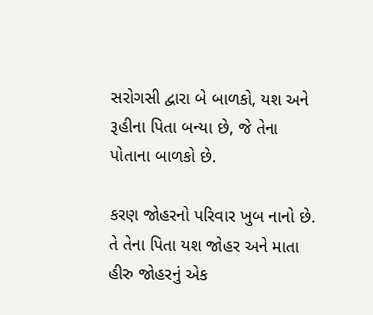સરોગસી દ્વારા બે બાળકો, યશ અને રૂહીના પિતા બન્યા છે, જે તેના પોતાના બાળકો છે.

કરણ જોહરનો પરિવાર ખુબ નાનો છે. તે તેના પિતા યશ જોહર અને માતા હીરુ જોહરનું એક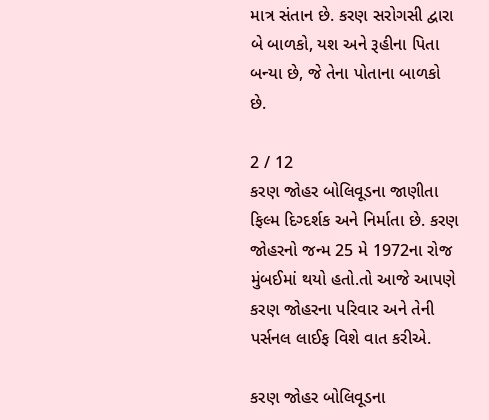માત્ર સંતાન છે. કરણ સરોગસી દ્વારા બે બાળકો, યશ અને રૂહીના પિતા બન્યા છે, જે તેના પોતાના બાળકો છે.

2 / 12
કરણ જોહર બોલિવૂડના જાણીતા ફિલ્મ દિગ્દર્શક અને નિર્માતા છે. કરણ જોહરનો જન્મ 25 મે 1972ના રોજ મુંબઈમાં થયો હતો.તો આજે આપણે કરણ જોહરના પરિવાર અને તેની પર્સનલ લાઈફ વિશે વાત કરીએ.

કરણ જોહર બોલિવૂડના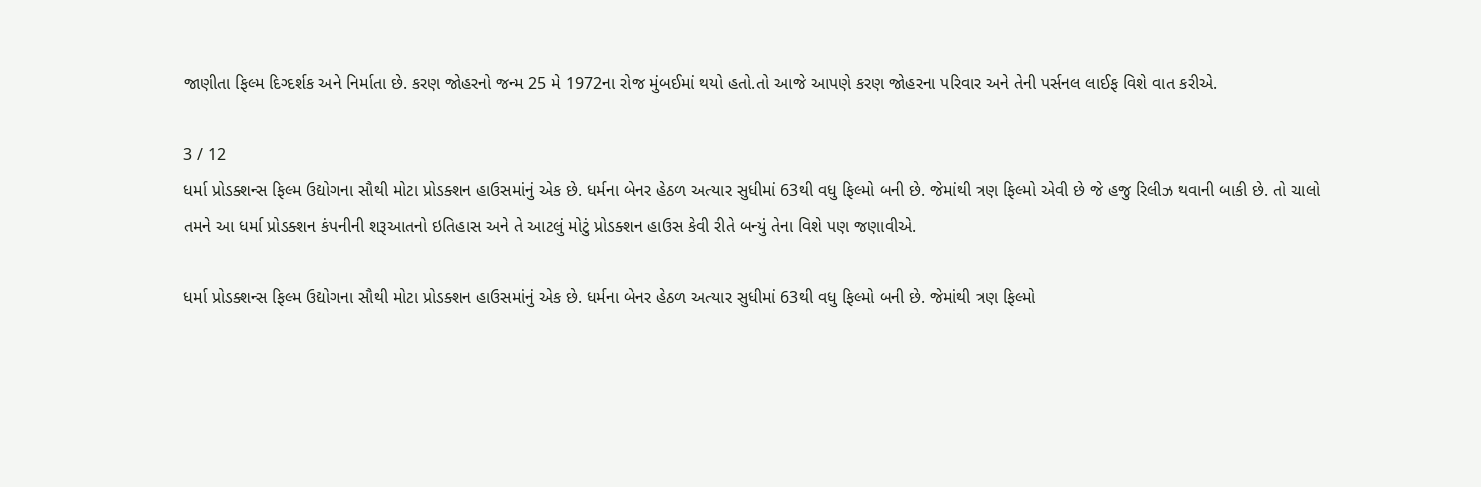જાણીતા ફિલ્મ દિગ્દર્શક અને નિર્માતા છે. કરણ જોહરનો જન્મ 25 મે 1972ના રોજ મુંબઈમાં થયો હતો.તો આજે આપણે કરણ જોહરના પરિવાર અને તેની પર્સનલ લાઈફ વિશે વાત કરીએ.

3 / 12
ધર્મા પ્રોડક્શન્સ ફિલ્મ ઉદ્યોગના સૌથી મોટા પ્રોડક્શન હાઉસમાંનું એક છે. ધર્મના બેનર હેઠળ અત્યાર સુધીમાં 63થી વધુ ફિલ્મો બની છે. જેમાંથી ત્રણ ફિલ્મો એવી છે જે હજુ રિલીઝ થવાની બાકી છે. તો ચાલો તમને આ ધર્મા પ્રોડક્શન કંપનીની શરૂઆતનો ઇતિહાસ અને તે આટલું મોટું પ્રોડક્શન હાઉસ કેવી રીતે બન્યું તેના વિશે પણ જણાવીએ.

ધર્મા પ્રોડક્શન્સ ફિલ્મ ઉદ્યોગના સૌથી મોટા પ્રોડક્શન હાઉસમાંનું એક છે. ધર્મના બેનર હેઠળ અત્યાર સુધીમાં 63થી વધુ ફિલ્મો બની છે. જેમાંથી ત્રણ ફિલ્મો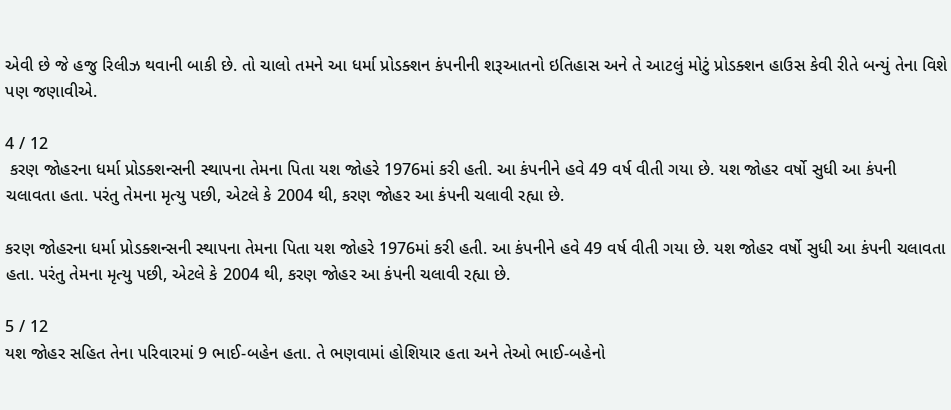એવી છે જે હજુ રિલીઝ થવાની બાકી છે. તો ચાલો તમને આ ધર્મા પ્રોડક્શન કંપનીની શરૂઆતનો ઇતિહાસ અને તે આટલું મોટું પ્રોડક્શન હાઉસ કેવી રીતે બન્યું તેના વિશે પણ જણાવીએ.

4 / 12
 કરણ જોહરના ધર્મા પ્રોડક્શન્સની સ્થાપના તેમના પિતા યશ જોહરે 1976માં કરી હતી. આ કંપનીને હવે 49 વર્ષ વીતી ગયા છે. યશ જોહર વર્ષો સુધી આ કંપની ચલાવતા હતા. પરંતુ તેમના મૃત્યુ પછી, એટલે કે 2004 થી, કરણ જોહર આ કંપની ચલાવી રહ્યા છે.

કરણ જોહરના ધર્મા પ્રોડક્શન્સની સ્થાપના તેમના પિતા યશ જોહરે 1976માં કરી હતી. આ કંપનીને હવે 49 વર્ષ વીતી ગયા છે. યશ જોહર વર્ષો સુધી આ કંપની ચલાવતા હતા. પરંતુ તેમના મૃત્યુ પછી, એટલે કે 2004 થી, કરણ જોહર આ કંપની ચલાવી રહ્યા છે.

5 / 12
યશ જોહર સહિત તેના પરિવારમાં 9 ભાઈ-બહેન હતા. તે ભણવામાં હોશિયાર હતા અને તેઓ ભાઈ-બહેનો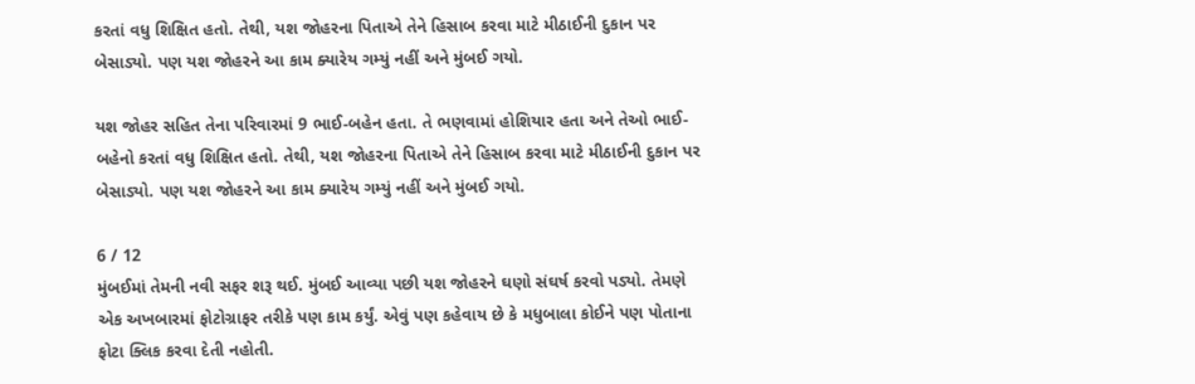કરતાં વધુ શિક્ષિત હતો. તેથી, યશ જોહરના પિતાએ તેને હિસાબ કરવા માટે મીઠાઈની દુકાન પર બેસાડ્યો. પણ યશ જોહરને આ કામ ક્યારેય ગમ્યું નહીં અને મુંબઈ ગયો.

યશ જોહર સહિત તેના પરિવારમાં 9 ભાઈ-બહેન હતા. તે ભણવામાં હોશિયાર હતા અને તેઓ ભાઈ-બહેનો કરતાં વધુ શિક્ષિત હતો. તેથી, યશ જોહરના પિતાએ તેને હિસાબ કરવા માટે મીઠાઈની દુકાન પર બેસાડ્યો. પણ યશ જોહરને આ કામ ક્યારેય ગમ્યું નહીં અને મુંબઈ ગયો.

6 / 12
મુંબઈમાં તેમની નવી સફર શરૂ થઈ. મુંબઈ આવ્યા પછી યશ જોહરને ઘણો સંઘર્ષ કરવો પડ્યો. તેમણે એક અખબારમાં ફોટોગ્રાફર તરીકે પણ કામ કર્યું. એવું પણ કહેવાય છે કે મધુબાલા કોઈને પણ પોતાના ફોટા ક્લિક કરવા દેતી નહોતી.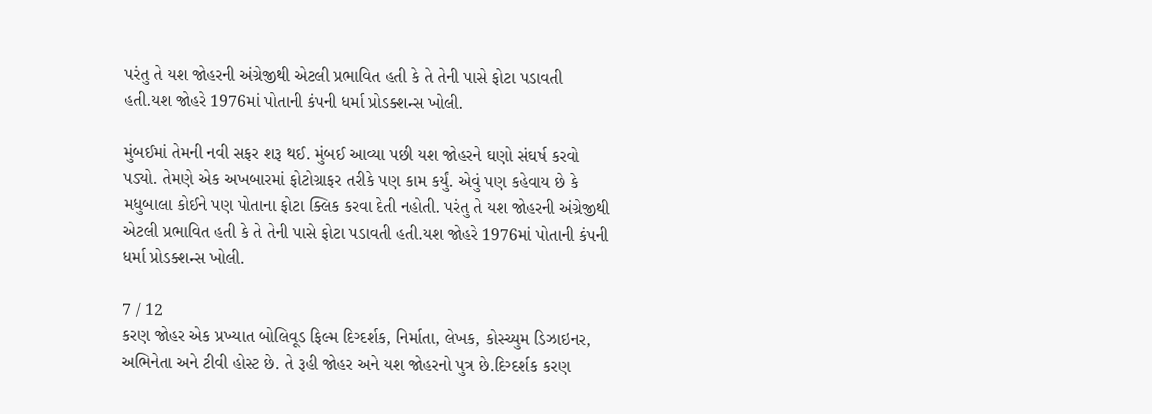પરંતુ તે યશ જોહરની અંગ્રેજીથી એટલી પ્રભાવિત હતી કે તે તેની પાસે ફોટા પડાવતી હતી.યશ જોહરે 1976માં પોતાની કંપની ધર્મા પ્રોડક્શન્સ ખોલી.

મુંબઈમાં તેમની નવી સફર શરૂ થઈ. મુંબઈ આવ્યા પછી યશ જોહરને ઘણો સંઘર્ષ કરવો પડ્યો. તેમણે એક અખબારમાં ફોટોગ્રાફર તરીકે પણ કામ કર્યું. એવું પણ કહેવાય છે કે મધુબાલા કોઈને પણ પોતાના ફોટા ક્લિક કરવા દેતી નહોતી. પરંતુ તે યશ જોહરની અંગ્રેજીથી એટલી પ્રભાવિત હતી કે તે તેની પાસે ફોટા પડાવતી હતી.યશ જોહરે 1976માં પોતાની કંપની ધર્મા પ્રોડક્શન્સ ખોલી.

7 / 12
કરણ જોહર એક પ્રખ્યાત બોલિવૂડ ફિલ્મ દિગ્દર્શક, નિર્માતા, લેખક, કોસ્ચ્યુમ ડિઝાઇનર, અભિનેતા અને ટીવી હોસ્ટ છે. તે રૂહી જોહર અને યશ જોહરનો પુત્ર છે.દિગ્દર્શક કરણ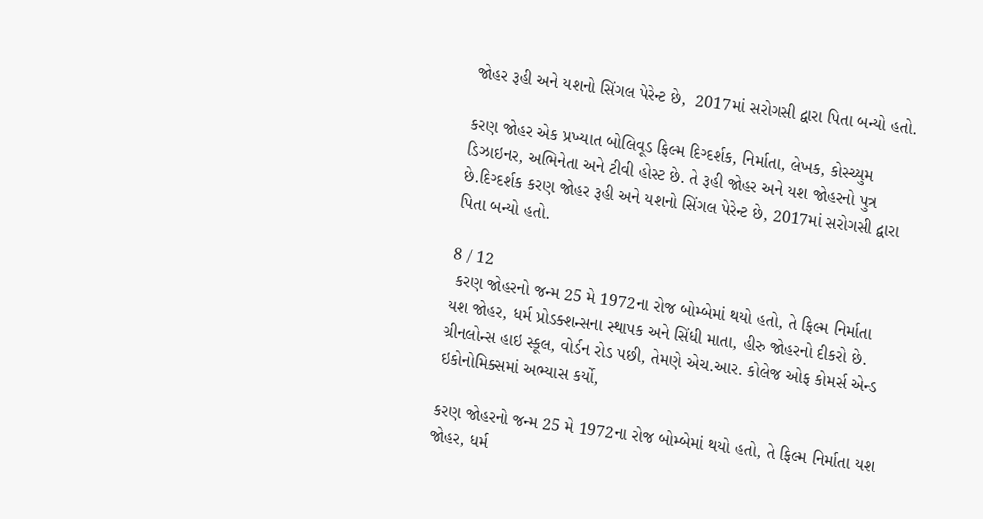જોહર રૂહી અને યશનો સિંગલ પેરેન્ટ છે,  2017માં સરોગસી દ્વારા પિતા બન્યો હતો.

કરણ જોહર એક પ્રખ્યાત બોલિવૂડ ફિલ્મ દિગ્દર્શક, નિર્માતા, લેખક, કોસ્ચ્યુમ ડિઝાઇનર, અભિનેતા અને ટીવી હોસ્ટ છે. તે રૂહી જોહર અને યશ જોહરનો પુત્ર છે.દિગ્દર્શક કરણ જોહર રૂહી અને યશનો સિંગલ પેરેન્ટ છે, 2017માં સરોગસી દ્વારા પિતા બન્યો હતો.

8 / 12
 કરણ જોહરનો જન્મ 25 મે 1972ના રોજ બોમ્બેમાં થયો હતો, તે ફિલ્મ નિર્માતા યશ જોહર, ધર્મ પ્રોડક્શન્સના સ્થાપક અને સિંધી માતા, હીરુ જોહરનો દીકરો છે. ગ્રીનલોન્સ હાઇ સ્કૂલ, વોર્ડન રોડ પછી, તેમણે એચ.આર. કોલેજ ઓફ કોમર્સ એન્ડ ઇકોનોમિક્સમાં અભ્યાસ કર્યો,

કરણ જોહરનો જન્મ 25 મે 1972ના રોજ બોમ્બેમાં થયો હતો, તે ફિલ્મ નિર્માતા યશ જોહર, ધર્મ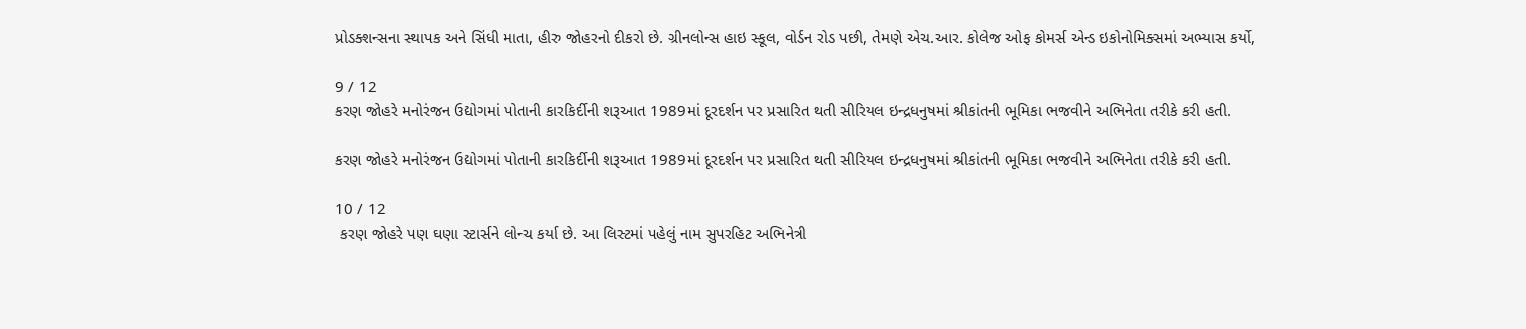પ્રોડક્શન્સના સ્થાપક અને સિંધી માતા, હીરુ જોહરનો દીકરો છે. ગ્રીનલોન્સ હાઇ સ્કૂલ, વોર્ડન રોડ પછી, તેમણે એચ.આર. કોલેજ ઓફ કોમર્સ એન્ડ ઇકોનોમિક્સમાં અભ્યાસ કર્યો,

9 / 12
કરણ જોહરે મનોરંજન ઉદ્યોગમાં પોતાની કારકિર્દીની શરૂઆત 1989માં દૂરદર્શન પર પ્રસારિત થતી સીરિયલ ઇન્દ્રધનુષમાં શ્રીકાંતની ભૂમિકા ભજવીને અભિનેતા તરીકે કરી હતી.

કરણ જોહરે મનોરંજન ઉદ્યોગમાં પોતાની કારકિર્દીની શરૂઆત 1989માં દૂરદર્શન પર પ્રસારિત થતી સીરિયલ ઇન્દ્રધનુષમાં શ્રીકાંતની ભૂમિકા ભજવીને અભિનેતા તરીકે કરી હતી.

10 / 12
 કરણ જોહરે પણ ઘણા સ્ટાર્સને લોન્ચ કર્યા છે. આ લિસ્ટમાં પહેલું નામ સુપરહિટ અભિનેત્રી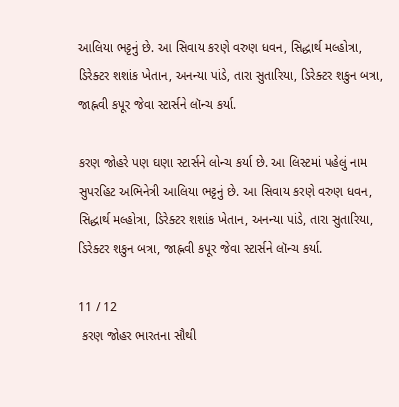આલિયા ભટ્ટનું છે. આ સિવાય કરણે વરુણ ધવન, સિદ્ધાર્થ મલ્હોત્રા, ડિરેક્ટર શશાંક ખેતાન, અનન્યા પાંડે, તારા સુતારિયા, ડિરેક્ટર શકુન બત્રા, જાહ્નવી કપૂર જેવા સ્ટાર્સને લૉન્ચ કર્યા.

કરણ જોહરે પણ ઘણા સ્ટાર્સને લોન્ચ કર્યા છે. આ લિસ્ટમાં પહેલું નામ સુપરહિટ અભિનેત્રી આલિયા ભટ્ટનું છે. આ સિવાય કરણે વરુણ ધવન, સિદ્ધાર્થ મલ્હોત્રા, ડિરેક્ટર શશાંક ખેતાન, અનન્યા પાંડે, તારા સુતારિયા, ડિરેક્ટર શકુન બત્રા, જાહ્નવી કપૂર જેવા સ્ટાર્સને લૉન્ચ કર્યા.

11 / 12
 કરણ જોહર ભારતના સૌથી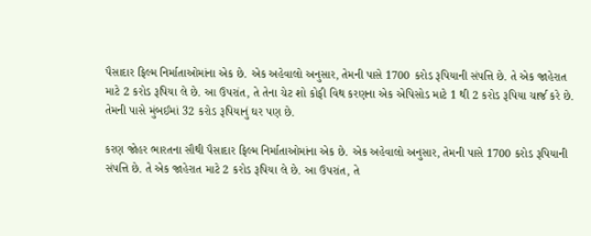પૈસાદાર ફિલ્મ નિર્માતાઓમાંના એક છે. એક અહેવાલો અનુસાર, તેમની પાસે 1700 કરોડ રૂપિયાની સંપત્તિ છે. તે એક જાહેરાત માટે 2 કરોડ રૂપિયા લે છે. આ ઉપરાંત, તે તેના ચેટ શો કોફી વિથ કરણના એક એપિસોડ માટે 1 થી 2 કરોડ રૂપિયા ચાર્જ કરે છે. તેમની પાસે મુંબઈમાં 32 કરોડ રૂપિયાનું ઘર પણ છે.

કરણ જોહર ભારતના સૌથી પૈસાદાર ફિલ્મ નિર્માતાઓમાંના એક છે. એક અહેવાલો અનુસાર, તેમની પાસે 1700 કરોડ રૂપિયાની સંપત્તિ છે. તે એક જાહેરાત માટે 2 કરોડ રૂપિયા લે છે. આ ઉપરાંત, તે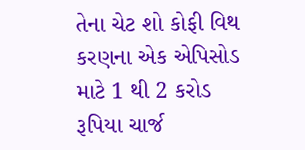તેના ચેટ શો કોફી વિથ કરણના એક એપિસોડ માટે 1 થી 2 કરોડ રૂપિયા ચાર્જ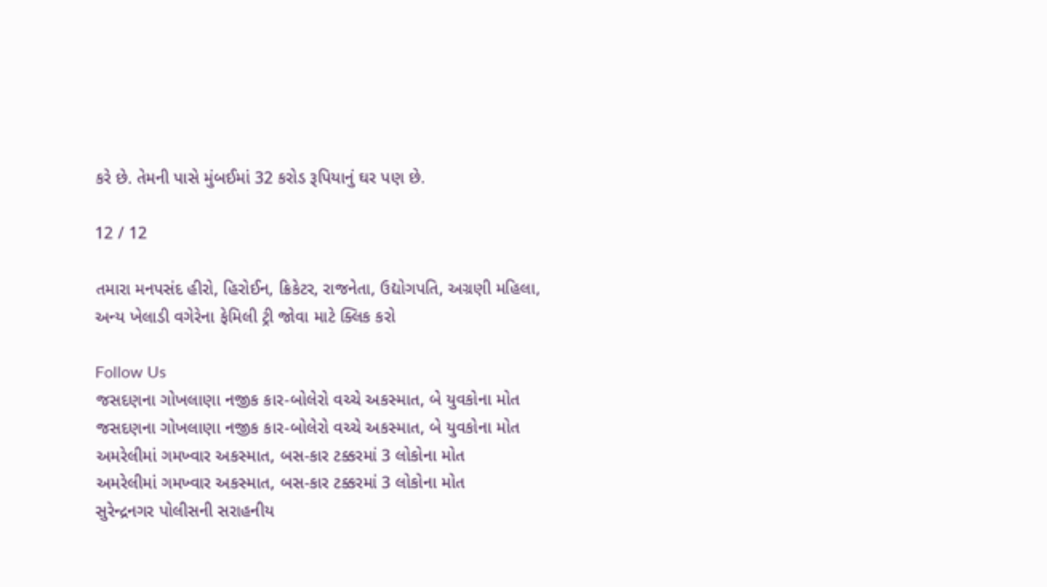કરે છે. તેમની પાસે મુંબઈમાં 32 કરોડ રૂપિયાનું ઘર પણ છે.

12 / 12

તમારા મનપસંદ હીરો, હિરોઈન, ક્રિકેટર, રાજનેતા, ઉદ્યોગપતિ, અગ્રણી મહિલા, અન્ય ખેલાડી વગેરેના ફેમિલી ટ્રી જોવા માટે ક્લિક કરો

Follow Us
જસદણના ગોખલાણા નજીક કાર-બોલેરો વચ્ચે અકસ્માત, બે યુવકોના મોત
જસદણના ગોખલાણા નજીક કાર-બોલેરો વચ્ચે અકસ્માત, બે યુવકોના મોત
અમરેલીમાં ગમખ્વાર અકસ્માત, બસ-કાર ટક્કરમાં 3 લોકોના મોત
અમરેલીમાં ગમખ્વાર અકસ્માત, બસ-કાર ટક્કરમાં 3 લોકોના મોત
સુરેન્દ્રનગર પોલીસની સરાહનીય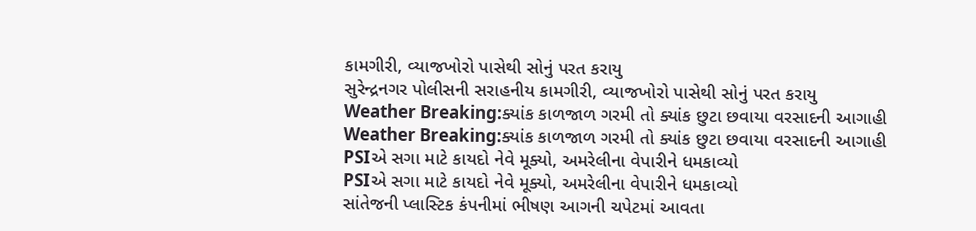કામગીરી, વ્યાજખોરો પાસેથી સોનું પરત કરાયુ
સુરેન્દ્રનગર પોલીસની સરાહનીય કામગીરી, વ્યાજખોરો પાસેથી સોનું પરત કરાયુ
Weather Breaking:ક્યાંક કાળજાળ ગરમી તો ક્યાંક છુટા છવાયા વરસાદની આગાહી
Weather Breaking:ક્યાંક કાળજાળ ગરમી તો ક્યાંક છુટા છવાયા વરસાદની આગાહી
PSIએ સગા માટે કાયદો નેવે મૂક્યો, અમરેલીના વેપારીને ધમકાવ્યો
PSIએ સગા માટે કાયદો નેવે મૂક્યો, અમરેલીના વેપારીને ધમકાવ્યો
સાંતેજની પ્લાસ્ટિક કંપનીમાં ભીષણ આગની ચપેટમાં આવતા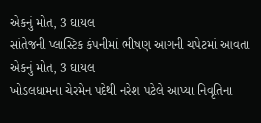એકનું મોત, 3 ઘાયલ
સાંતેજની પ્લાસ્ટિક કંપનીમાં ભીષણ આગની ચપેટમાં આવતા એકનું મોત, 3 ઘાયલ
ખોડલધામના ચેરમેન પદેથી નરેશ પટેલે આપ્યા નિવૃતિના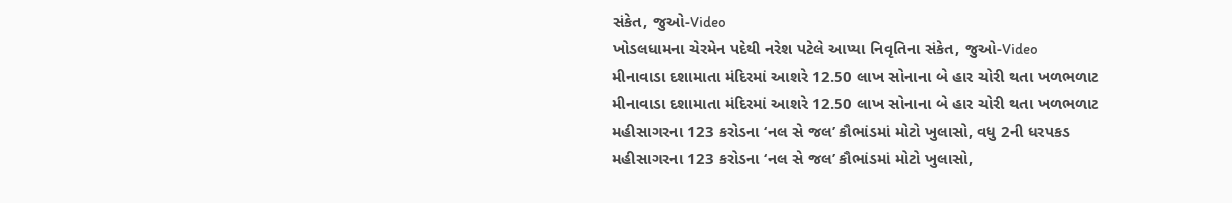સંકેત, જુઓ-Video
ખોડલધામના ચેરમેન પદેથી નરેશ પટેલે આપ્યા નિવૃતિના સંકેત, જુઓ-Video
મીનાવાડા દશામાતા મંદિરમાં આશરે 12.50 લાખ સોનાના બે હાર ચોરી થતા ખળભળાટ
મીનાવાડા દશામાતા મંદિરમાં આશરે 12.50 લાખ સોનાના બે હાર ચોરી થતા ખળભળાટ
મહીસાગરના 123 કરોડના ‘નલ સે જલ’ કૌભાંડમાં મોટો ખુલાસો, વધુ 2ની ધરપકડ
મહીસાગરના 123 કરોડના ‘નલ સે જલ’ કૌભાંડમાં મોટો ખુલાસો,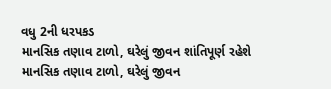વધુ 2ની ધરપકડ
માનસિક તણાવ ટાળો, ઘરેલું જીવન શાંતિપૂર્ણ રહેશે
માનસિક તણાવ ટાળો, ઘરેલું જીવન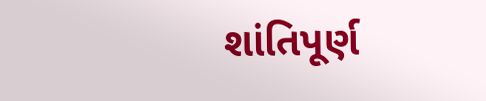શાંતિપૂર્ણ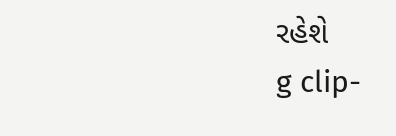રહેશે
g clip-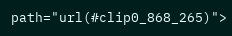path="url(#clip0_868_265)">